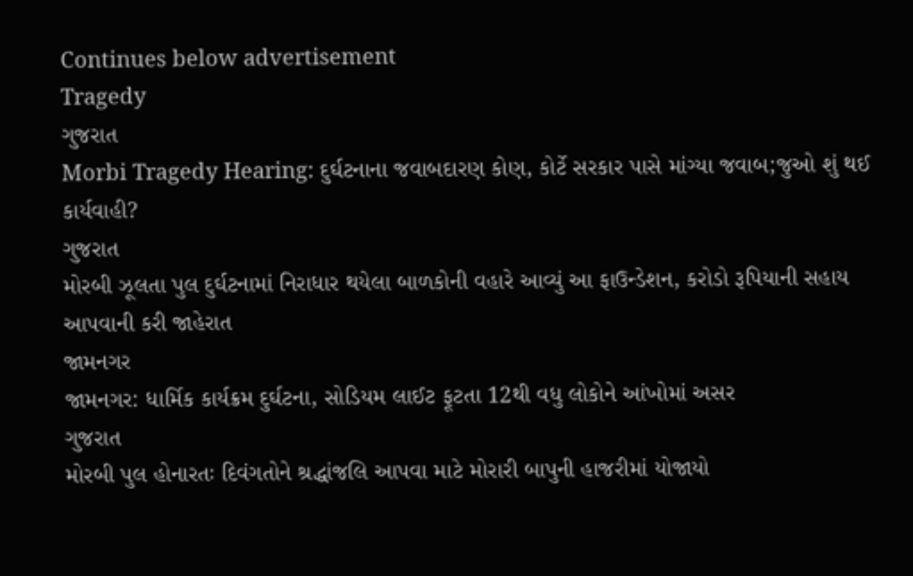Continues below advertisement
Tragedy
ગુજરાત
Morbi Tragedy Hearing: દુર્ઘટનાના જવાબદારણ કોણ, કોર્ટે સરકાર પાસે માંગ્યા જવાબ;જુઓ શું થઈ કાર્યવાહી?
ગુજરાત
મોરબી ઝૂલતા પુલ દુર્ઘટનામાં નિરાધાર થયેલા બાળકોની વહારે આવ્યું આ ફાઉન્ડેશન, કરોડો રૂપિયાની સહાય આપવાની કરી જાહેરાત
જામનગર
જામનગર: ધાર્મિક કાર્યક્રમ દુર્ઘટના, સોડિયમ લાઈટ ફૂટતા 12થી વધુ લોકોને આંખોમાં અસર
ગુજરાત
મોરબી પુલ હોનારતઃ દિવંગતોને શ્રદ્ધાંજલિ આપવા માટે મોરારી બાપુની હાજરીમાં યોજાયો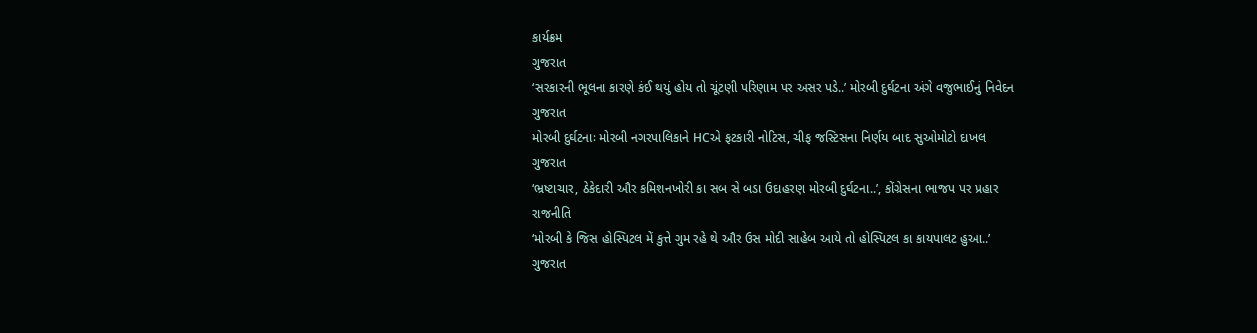કાર્યક્રમ
ગુજરાત
‘સરકારની ભૂલના કારણે કંઈ થયું હોય તો ચૂંટણી પરિણામ પર અસર પડે..’ મોરબી દુર્ઘટના અંગે વજુભાઈનું નિવેદન
ગુજરાત
મોરબી દુર્ઘટનાઃ મોરબી નગરપાલિકાને HCએ ફટકારી નોટિસ, ચીફ જસ્ટિસના નિર્ણય બાદ સુઓમોટો દાખલ
ગુજરાત
‘ભ્રષ્ટાચાર, ઠેકેદારી ઔર કમિશનખોરી કા સબ સે બડા ઉદાહરણ મોરબી દુર્ઘટના..’, કોંગ્રેસના ભાજપ પર પ્રહાર
રાજનીતિ
‘મોરબી કે જિસ હોસ્પિટલ મેં કુત્તે ગુમ રહે થે ઔર ઉસ મોદી સાહેબ આયે તો હોસ્પિટલ કા કાયપાલટ હુઆ..’
ગુજરાત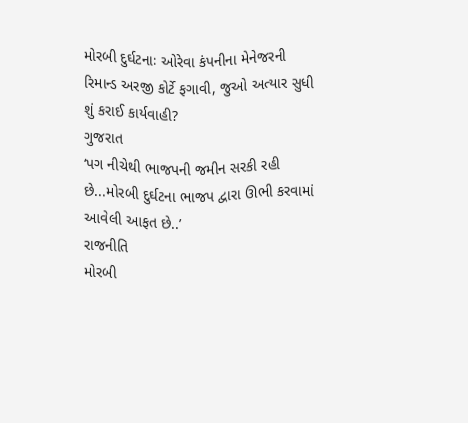મોરબી દુર્ઘટનાઃ ઓરેવા કંપનીના મેનેજરની રિમાન્ડ અરજી કોર્ટે ફગાવી, જુઓ અત્યાર સુધી શું કરાઈ કાર્યવાહી?
ગુજરાત
‘પગ નીચેથી ભાજપની જમીન સરકી રહી છે...મોરબી દુર્ઘટના ભાજપ દ્વારા ઊભી કરવામાં આવેલી આફત છે..’
રાજનીતિ
મોરબી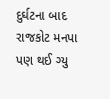દુર્ઘટના બાદ રાજકોટ મનપા પણ થઈ ગ્યુ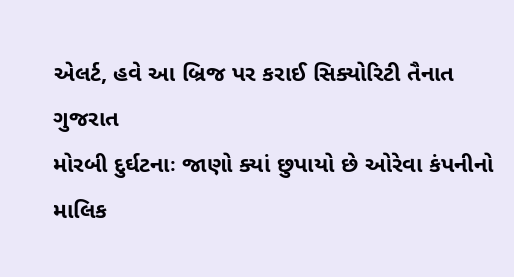એલર્ટ, હવે આ બ્રિજ પર કરાઈ સિક્યોરિટી તૈનાત
ગુજરાત
મોરબી દુર્ઘટનાઃ જાણો ક્યાં છુપાયો છે ઓરેવા કંપનીનો માલિક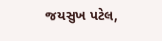જયસુખ પટેલ,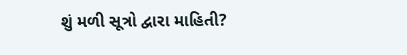શું મળી સૂત્રો દ્વારા માહિતી?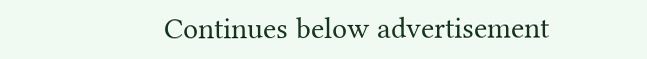Continues below advertisement